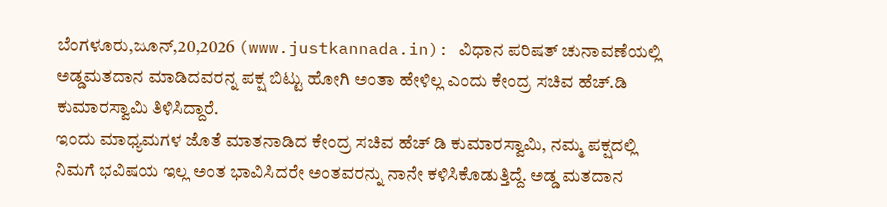ಬೆಂಗಳೂರು,ಜೂನ್,20,2026 (www.justkannada.in): ವಿಧಾನ ಪರಿಷತ್ ಚುನಾವಣೆಯಲ್ಲಿ ಅಡ್ಡಮತದಾನ ಮಾಡಿದವರನ್ನ ಪಕ್ಷ ಬಿಟ್ಟು ಹೋಗಿ ಅಂತಾ ಹೇಳಿಲ್ಲ ಎಂದು ಕೇಂದ್ರ ಸಚಿವ ಹೆಚ್.ಡಿ ಕುಮಾರಸ್ವಾಮಿ ತಿಳಿಸಿದ್ದಾರೆ.
ಇಂದು ಮಾಧ್ಯಮಗಳ ಜೊತೆ ಮಾತನಾಡಿದ ಕೇಂದ್ರ ಸಚಿವ ಹೆಚ್ ಡಿ ಕುಮಾರಸ್ವಾಮಿ, ನಮ್ಮ ಪಕ್ಷದಲ್ಲಿ ನಿಮಗೆ ಭವಿಷಯ ಇಲ್ಲ ಅಂತ ಭಾವಿಸಿದರೇ ಅಂತವರನ್ನು ನಾನೇ ಕಳಿಸಿಕೊಡುತ್ತಿದ್ದೆ. ಅಡ್ಡ ಮತದಾನ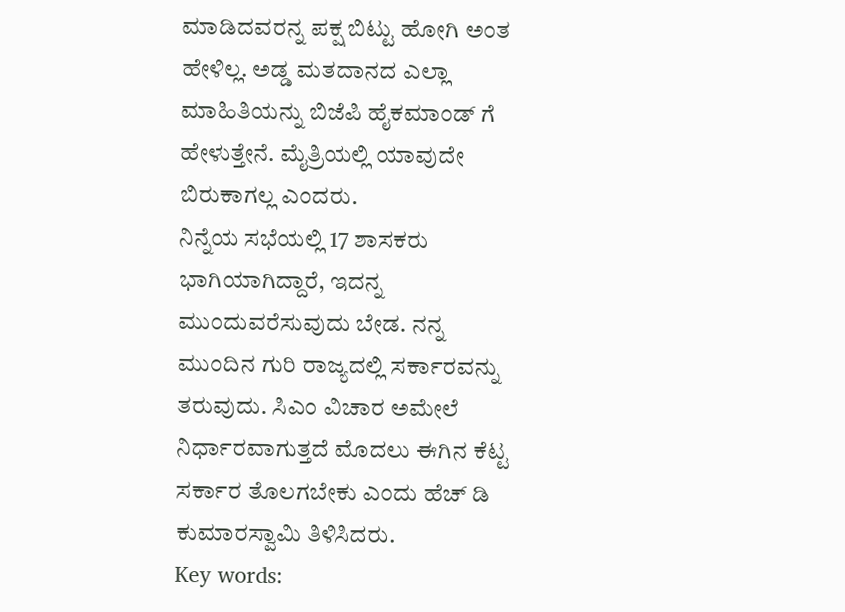ಮಾಡಿದವರನ್ನ ಪಕ್ಷ ಬಿಟ್ಟು ಹೋಗಿ ಅಂತ ಹೇಳಿಲ್ಲ. ಅಡ್ಡ ಮತದಾನದ ಎಲ್ಲಾ ಮಾಹಿತಿಯನ್ನು ಬಿಜೆಪಿ ಹೈಕಮಾಂಡ್ ಗೆ ಹೇಳುತ್ತೇನೆ. ಮೈತ್ರಿಯಲ್ಲಿ ಯಾವುದೇ ಬಿರುಕಾಗಲ್ಲ ಎಂದರು.
ನಿನ್ನೆಯ ಸಭೆಯಲ್ಲಿ 17 ಶಾಸಕರು ಭಾಗಿಯಾಗಿದ್ದಾರೆ, ಇದನ್ನ ಮುಂದುವರೆಸುವುದು ಬೇಡ. ನನ್ನ ಮುಂದಿನ ಗುರಿ ರಾಜ್ಯದಲ್ಲಿ ಸರ್ಕಾರವನ್ನು ತರುವುದು. ಸಿಎಂ ವಿಚಾರ ಅಮೇಲೆ ನಿರ್ಧಾರವಾಗುತ್ತದೆ ಮೊದಲು ಈಗಿನ ಕೆಟ್ಟ ಸರ್ಕಾರ ತೊಲಗಬೇಕು ಎಂದು ಹೆಚ್ ಡಿ ಕುಮಾರಸ್ವಾಮಿ ತಿಳಿಸಿದರು.
Key words: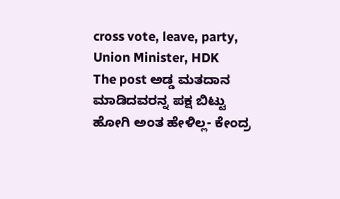cross vote, leave, party, Union Minister, HDK
The post ಅಡ್ಡ ಮತದಾನ ಮಾಡಿದವರನ್ನ ಪಕ್ಷ ಬಿಟ್ಟು ಹೋಗಿ ಅಂತ ಹೇಳಿಲ್ಲ- ಕೇಂದ್ರ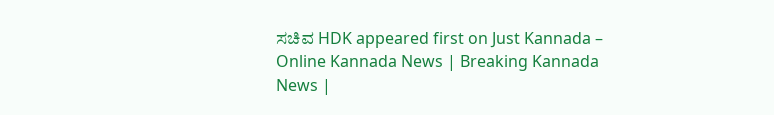ಸಚಿವ HDK appeared first on Just Kannada – Online Kannada News | Breaking Kannada News |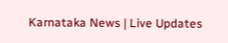Karnataka News | Live Updates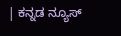| ಕನ್ನಡ ನ್ಯೂಸ್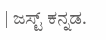| ಜಸ್ಟ್ ಕನ್ನಡ.